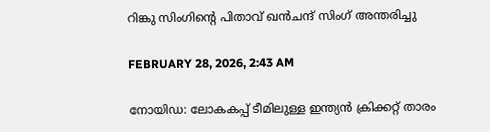റിങ്കു സിംഗിന്റെ പിതാവ് ഖൻചന്ദ് സിംഗ് അന്തരിച്ചു

FEBRUARY 28, 2026, 2:43 AM

നോയിഡ: ലോകകപ്പ് ടീമിലുള്ള ഇന്ത്യൻ ക്രിക്കറ്റ് താരം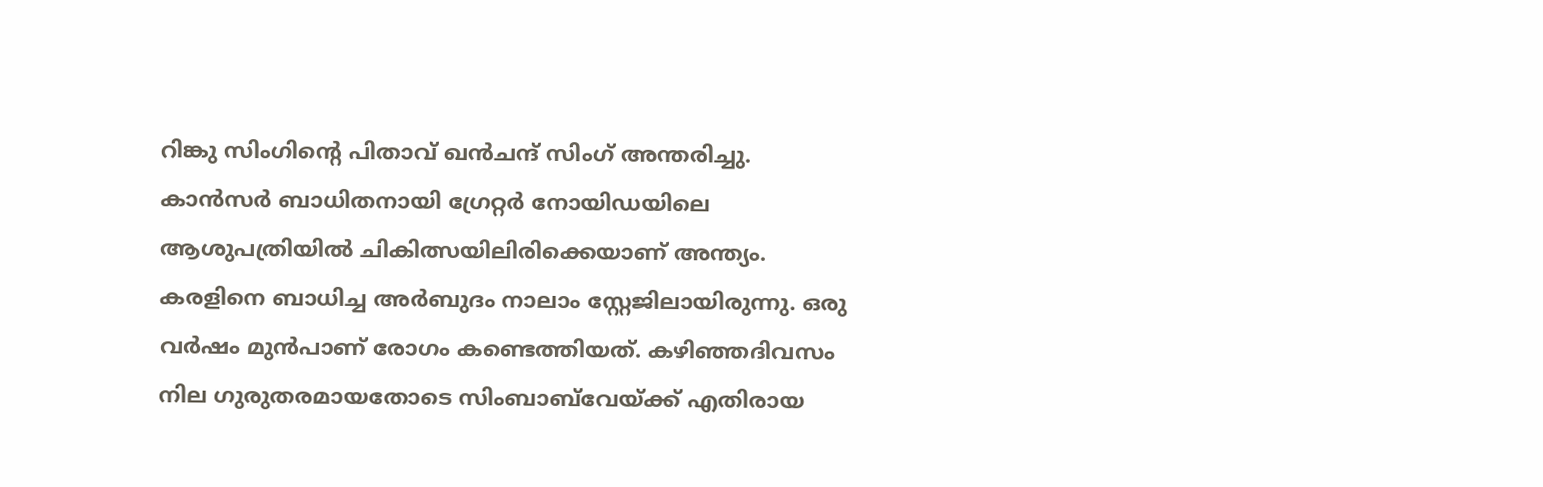റിങ്കു സിംഗിന്റെ പിതാവ് ഖൻചന്ദ് സിംഗ് അന്തരിച്ചു. കാൻസർ ബാധിതനായി ഗ്രേറ്റർ നോയിഡയിലെ ആശുപത്രിയിൽ ചികിത്സയിലിരിക്കെയാണ് അന്ത്യം. കരളിനെ ബാധിച്ച അർബുദം നാലാം സ്റ്റേജിലായിരുന്നു. ഒരു വർഷം മുൻപാണ് രോഗം കണ്ടെത്തിയത്. കഴിഞ്ഞദിവസം നില ഗുരുതരമായതോടെ സിംബാബ്‌വേയ്ക്ക് എതിരായ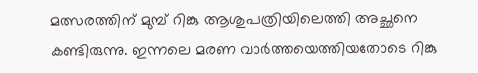മത്സരത്തിന് മുമ്പ് റിങ്കു ആശുപത്രിയിലെത്തി അച്ഛനെ കണ്ടിരുന്നു. ഇന്നലെ മരണ വാർത്തയെത്തിയതോടെ റിങ്കു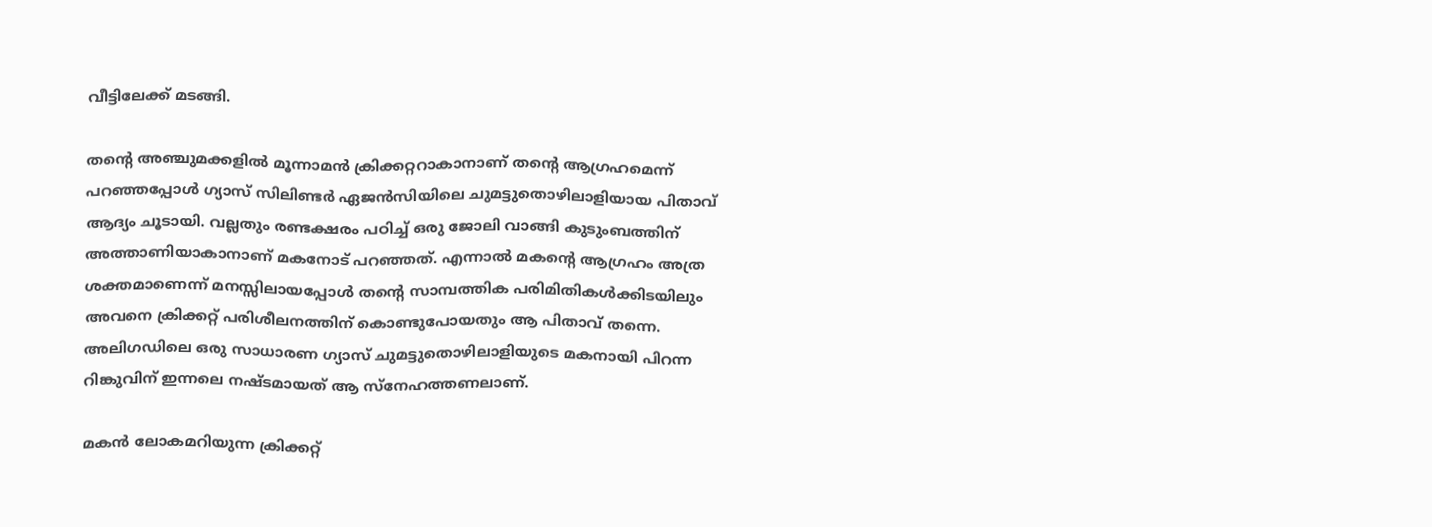വീട്ടിലേക്ക് മടങ്ങി.

തന്റെ അഞ്ചുമക്കളിൽ മൂന്നാമൻ ക്രിക്കറ്ററാകാനാണ് തന്റെ ആഗ്രഹമെന്ന് പറഞ്ഞപ്പോൾ ഗ്യാസ് സിലിണ്ടർ ഏജൻസിയിലെ ചുമട്ടുതൊഴിലാളിയായ പിതാവ് ആദ്യം ചൂടായി. വല്ലതും രണ്ടക്ഷരം പഠിച്ച് ഒരു ജോലി വാങ്ങി കുടുംബത്തിന് അത്താണിയാകാനാണ് മകനോട് പറഞ്ഞത്. എന്നാൽ മകന്റെ ആഗ്രഹം അത്ര ശക്തമാണെന്ന് മനസ്സിലായപ്പോൾ തന്റെ സാമ്പത്തിക പരിമിതികൾക്കിടയിലും അവനെ ക്രിക്കറ്റ് പരിശീലനത്തിന് കൊണ്ടുപോയതും ആ പിതാവ് തന്നെ. അലിഗഡിലെ ഒരു സാധാരണ ഗ്യാസ് ചുമട്ടുതൊഴിലാളിയുടെ മകനായി പിറന്ന റിങ്കുവിന് ഇന്നലെ നഷ്ടമായത് ആ സ്‌നേഹത്തണലാണ്.

മകൻ ലോകമറിയുന്ന ക്രിക്കറ്റ്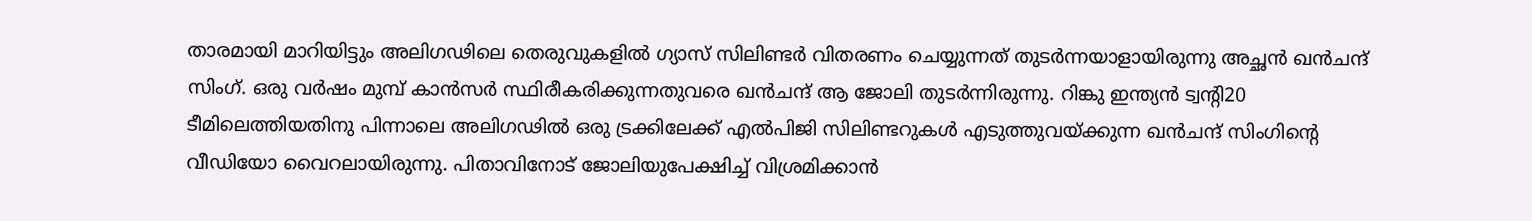താരമായി മാറിയിട്ടും അലിഗഢിലെ തെരുവുകളിൽ ഗ്യാസ് സിലിണ്ടർ വിതരണം ചെയ്യുന്നത് തുടർന്നയാളായിരുന്നു അച്ഛൻ ഖൻചന്ദ് സിംഗ്. ഒരു വർഷം മുമ്പ് കാൻസർ സ്ഥിരീകരിക്കുന്നതുവരെ ഖൻചന്ദ് ആ ജോലി തുടർന്നിരുന്നു. റിങ്കു ഇന്ത്യൻ ട്വന്റി20 ടീമിലെത്തിയതിനു പിന്നാലെ അലിഗഢിൽ ഒരു ട്രക്കിലേക്ക് എൽപിജി സിലിണ്ടറുകൾ എടുത്തുവയ്ക്കുന്ന ഖൻചന്ദ് സിംഗിന്റെ വീഡിയോ വൈറലായിരുന്നു. പിതാവിനോട് ജോലിയുപേക്ഷിച്ച് വിശ്രമിക്കാൻ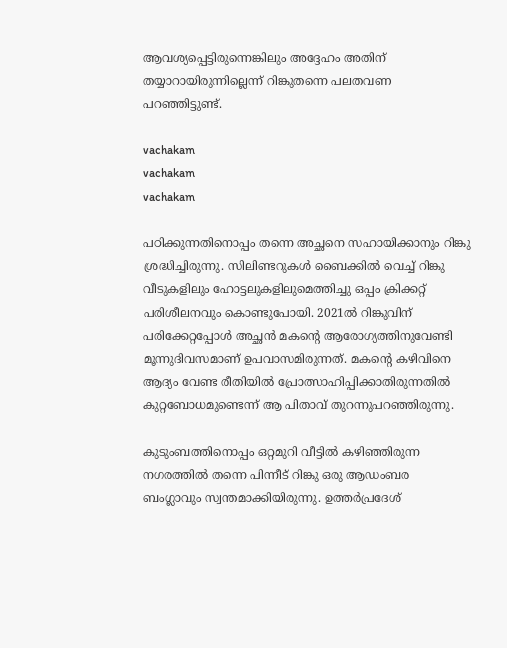ആവശ്യപ്പെട്ടിരുന്നെങ്കിലും അദ്ദേഹം അതിന് തയ്യാറായിരുന്നില്ലെന്ന് റിങ്കുതന്നെ പലതവണ പറഞ്ഞിട്ടുണ്ട്.

vachakam
vachakam
vachakam

പഠിക്കുന്നതിനൊപ്പം തന്നെ അച്ഛനെ സഹായിക്കാനും റിങ്കു ശ്രദ്ധിച്ചിരുന്നു. സിലിണ്ടറുകൾ ബൈക്കിൽ വെച്ച് റിങ്കു വീടുകളിലും ഹോട്ടലുകളിലുമെത്തിച്ചു ഒപ്പം ക്രിക്കറ്റ് പരിശീലനവും കൊണ്ടുപോയി. 2021ൽ റിങ്കുവിന് പരിക്കേറ്റപ്പോൾ അച്ഛൻ മകന്റെ ആരോഗ്യത്തിനുവേണ്ടി മൂന്നുദിവസമാണ് ഉപവാസമിരുന്നത്. മകന്റെ കഴിവിനെ ആദ്യം വേണ്ട രീതിയിൽ പ്രോത്സാഹിപ്പിക്കാതിരുന്നതിൽ കുറ്റബോധമുണ്ടെന്ന് ആ പിതാവ് തുറന്നുപറഞ്ഞിരുന്നു.

കുടുംബത്തിനൊപ്പം ഒറ്റമുറി വീട്ടിൽ കഴിഞ്ഞിരുന്ന നഗരത്തിൽ തന്നെ പിന്നീട് റിങ്കു ഒരു ആഡംബര ബംഗ്ലാവും സ്വന്തമാക്കിയിരുന്നു. ഉത്തർപ്രദേശ്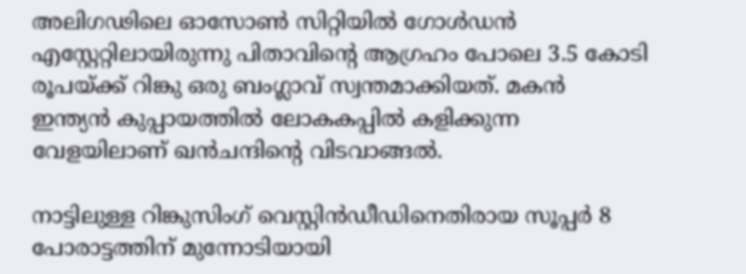അലിഗഢിലെ ഓസോൺ സിറ്റിയിൽ ഗോൾഡൻ എസ്റ്റേറ്റിലായിരുന്നു പിതാവിന്റെ ആഗ്രഹം പോലെ 3.5 കോടി രൂപയ്ക്ക് റിങ്കു ഒരു ബംഗ്ലാവ് സ്വന്തമാക്കിയത്. മകൻ ഇന്ത്യൻ കുപ്പായത്തിൽ ലോകകപ്പിൽ കളിക്കുന്ന വേളയിലാണ് ഖൻചന്ദിന്റെ വിടവാങ്ങൽ.

നാട്ടിലുള്ള റിങ്കുസിംഗ് വെസ്റ്റിൻഡീഡിനെതിരായ സൂപ്പർ 8 പോരാട്ടത്തിന് മുന്നോടിയായി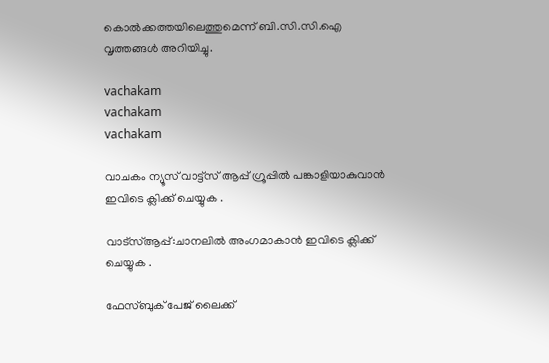കൊൽക്കത്തയിലെത്തുമെന്ന് ബി.സി.സി.ഐ വൃത്തങ്ങൾ അറിയിച്ചു.

vachakam
vachakam
vachakam

വാചകം ന്യൂസ് വാട്ട്സ് ആപ്പ് ഗ്രൂപ്പിൽ പങ്കാളിയാകുവാൻ ഇവിടെ ക്ലിക്ക് ചെയ്യുക .

വാട്സ്ആപ്പ്:ചാനലിൽ അംഗമാകാൻ ഇവിടെ ക്ലിക്ക് ചെയ്യുക .

ഫേസ്ബുക് പേജ് ലൈക്ക്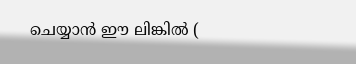ചെയ്യാൻ ഈ ലിങ്കിൽ (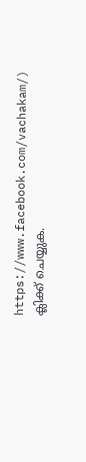https://www.facebook.com/vachakam/) ക്ലിക്ക് ചെയ്യുക.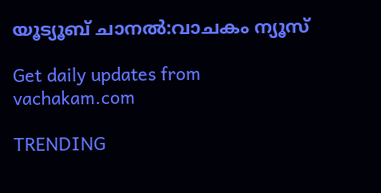യൂട്യൂബ് ചാനൽ:വാചകം ന്യൂസ്

Get daily updates from vachakam.com

TRENDING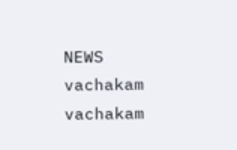NEWS
vachakam
vachakam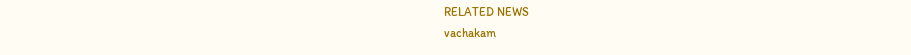RELATED NEWS
vachakam